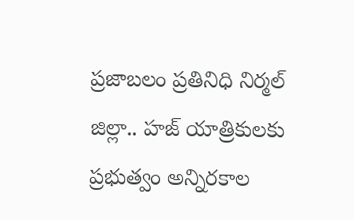ప్రజాబలం ప్రతినిధి నిర్మల్ జిల్లా.. హజ్ యాత్రికులకు ప్రభుత్వం అన్నిరకాల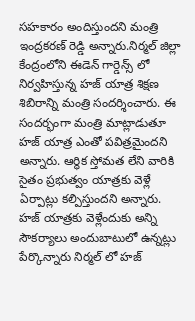సహకారం అందిస్తుందని మంత్రి ఇంద్రకరణ్ రెడ్డి అన్నారు.నిర్మల్ జిల్లా కేంద్రంలోని ఈడెన్ గార్డెన్స్ లో నిర్వహిస్తున్న హజ్ యాత్ర శిక్షణ శిబిరాన్ని మంత్రి సందర్శించారు. ఈ సందర్భంగా మంత్రి మాట్లాడుతూ హజ్ యాత్ర ఎంతో పవిత్రమైందని అన్నారు. ఆర్థిక స్తోమత లేని వారికి సైతం ప్రభుత్వం యాత్రకు వెళ్లే ఏర్పాట్లు కల్పిస్తుందని అన్నారు. హజ్ యాత్రకు వెళ్లేందుకు అన్ని సౌకర్యాలు అందుబాటులో ఉన్నట్లు పేర్కొన్నారు నిర్మల్ లో హజ్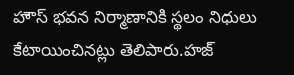హౌస్ భవన నిర్మాణానికి స్థలం నిధులు కేటాయించినట్లు తెలిపారు.హజ్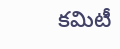కమిటీ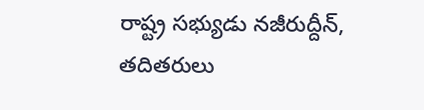రాష్ట్ర సభ్యుడు నజీరుద్దీన్, తదితరులు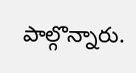పాల్గొన్నారు.